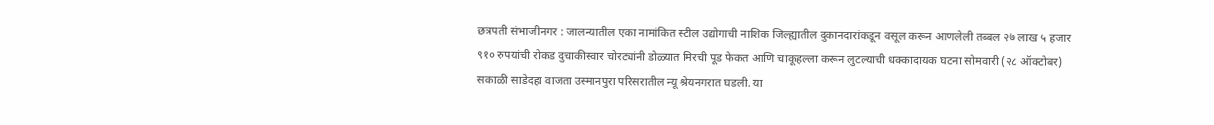छत्रपती संभाजीनगर : जालन्यातील एका नामांकित स्टील उद्योगाची नाशिक जिल्ह्यातील दुकानदारांकडून वसूल करून आणलेली तब्बल २७ लाख ५ हजार ९१० रुपयांची रोकड दुचाकीस्वार चोरट्यांनी डोळ्यात मिरची पूड फेकत आणि चाकूहल्ला करून लुटल्याची धक्कादायक घटना सोमवारी (२८ ऑक्टोबर) सकाळी साडेदहा वाजता उस्मानपुरा परिसरातील न्यू श्रेयनगरात घडली. या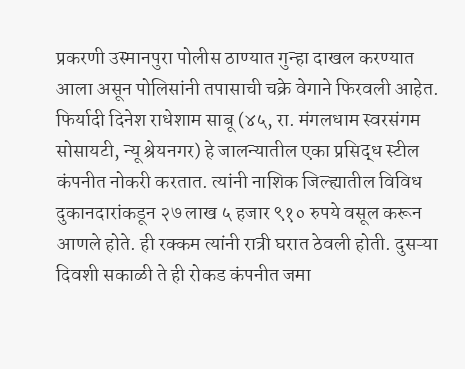प्रकरणी उस्मानपुरा पोलीस ठाण्यात गुन्हा दाखल करण्यात आला असून पोलिसांनी तपासाची चक्रे वेगाने फिरवली आहेत.
फिर्यादी दिनेश राधेशाम साबू (४५, रा. मंगलधाम स्वरसंगम सोसायटी, न्यू श्रेयनगर) हे जालन्यातील एका प्रसिद्ध स्टील कंपनीत नोकरी करतात. त्यांनी नाशिक जिल्ह्यातील विविध दुकानदारांकडून २७ लाख ५ हजार ९१० रुपये वसूल करून आणले होते. ही रक्कम त्यांनी रात्री घरात ठेवली होती. दुसऱ्या दिवशी सकाळी ते ही रोकड कंपनीत जमा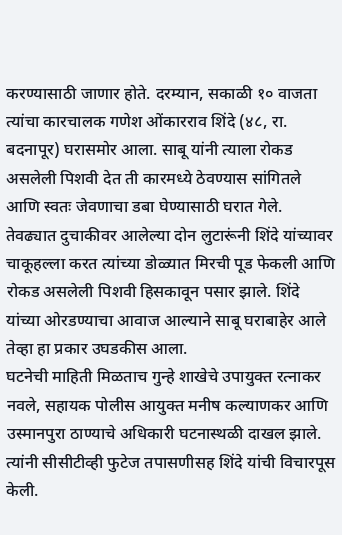करण्यासाठी जाणार होते. दरम्यान, सकाळी १० वाजता त्यांचा कारचालक गणेश ओंकारराव शिंदे (४८, रा. बदनापूर) घरासमोर आला. साबू यांनी त्याला रोकड असलेली पिशवी देत ती कारमध्ये ठेवण्यास सांगितले आणि स्वतः जेवणाचा डबा घेण्यासाठी घरात गेले.
तेवढ्यात दुचाकीवर आलेल्या दोन लुटारूंनी शिंदे यांच्यावर चाकूहल्ला करत त्यांच्या डोळ्यात मिरची पूड फेकली आणि रोकड असलेली पिशवी हिसकावून पसार झाले. शिंदे यांच्या ओरडण्याचा आवाज आल्याने साबू घराबाहेर आले तेव्हा हा प्रकार उघडकीस आला.
घटनेची माहिती मिळताच गुन्हे शाखेचे उपायुक्त रत्नाकर नवले, सहायक पोलीस आयुक्त मनीष कल्याणकर आणि उस्मानपुरा ठाण्याचे अधिकारी घटनास्थळी दाखल झाले. त्यांनी सीसीटीव्ही फुटेज तपासणीसह शिंदे यांची विचारपूस केली.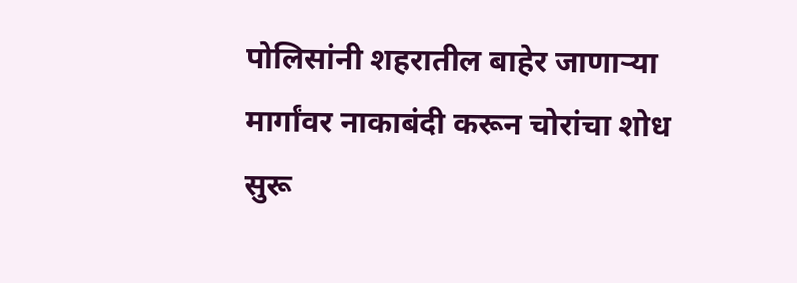पोलिसांनी शहरातील बाहेर जाणाऱ्या मार्गांवर नाकाबंदी करून चोरांचा शोध सुरू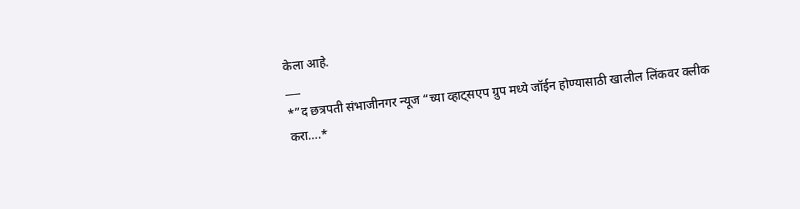केला आहे.
___
*”द छत्रपती संभाजीनगर न्यूज “च्या व्हाट्सएप ग्रुप मध्ये जॉईन होण्यासाठी खालील लिंकवर क्लीक करा….*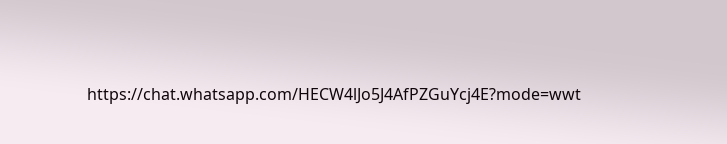https://chat.whatsapp.com/HECW4lJo5J4AfPZGuYcj4E?mode=wwt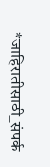*जाहिरातीसाठी_संपर्क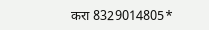करा 8329014805*